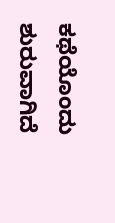ಕಥೆಯೊಂದು ಶುರುವಾಗಿದೆ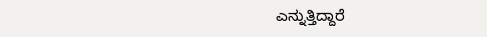ಎನ್ನುತ್ತಿದ್ದಾರೆ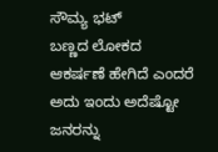ಸೌಮ್ಯ ಭಟ್
ಬಣ್ಣದ ಲೋಕದ ಆಕರ್ಷಣೆ ಹೇಗಿದೆ ಎಂದರೆ ಅದು ಇಂದು ಅದೆಷ್ಟೋ ಜನರನ್ನು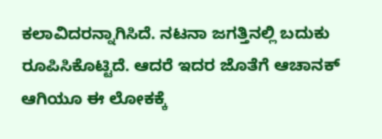ಕಲಾವಿದರನ್ನಾಗಿಸಿದೆ. ನಟನಾ ಜಗತ್ತಿನಲ್ಲಿ ಬದುಕು ರೂಪಿಸಿಕೊಟ್ಟಿದೆ. ಆದರೆ ಇದರ ಜೊತೆಗೆ ಆಚಾನಕ್ ಆಗಿಯೂ ಈ ಲೋಕಕ್ಕೆ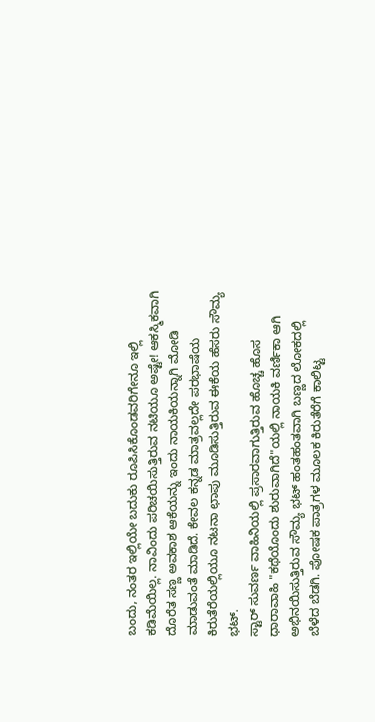ಬಂದು, ನಂತರ ಇಲ್ಲಿಯೇ ಬದುಕು ರೂಪಿಸಿಕೊಂಡವರಿಗೇನೂ ಇಲ್ಲಿ ಕಡಿಮೆಯಿಲ್ಲ. ನಾವಿಂದು ಪರಿಚಯಿಸುತ್ತಿರುವ ನಟಿಯೂ ಅಷ್ಟೇ! ಆಕಸ್ಮಿಕವಾಗಿ ದೊರೆತ ಸಣ್ಣ ಅವಕಾಶ ಆಕೆಯನ್ನು ಇಂದು ನಾಯಕಿಯನ್ನಾಗಿ ಮೋಡಿ ಮಾಡುವಂತೆ ಮಾಡಿದೆ. ಕೇವಲ ಕನ್ನಡ ಮಾತ್ರವಲ್ಲದೇ ಪರಭಾಷೆಯ ಕಿರುತೆರೆಯಲ್ಲಿಯೂ ನಟನಾ ಛಾಪು ಮೂಡಿಸುತ್ತಿರುವ ಈಕೆಯ ಹೆಸರು ಸೌಮ್ಯ ಭಟ್.
ಸ್ಟಾರ್ ಸುವರ್ಣ ವಾಹಿನಿಯಲ್ಲಿ ಪ್ರಸಾರವಾಗುತ್ತಿರುವ ಹೊಚ್ಚ ಹೊಸ ಧಾರಾವಾಹಿ "ಕಥೆಯೊಂದು ಶುರುವಾಗಿದೆ"ಯಲ್ಲಿ ನಾಯಕಿ ವರ್ಣಿಕಾ ಆಗಿ ಅಭಿನಯಿಸುತ್ತಿರುವ ಸೌಮ್ಯ ಭಟ್ ಹಂತಹಂತವಾಗಿ ಬಣ್ಣದ ಲೋಕದಲ್ಲಿ ಬೆಳೆದ ಬೆಡಗಿ. ಪೋಷಕ ಪಾತ್ರಗಳ ಮೂಲಕ ಕಿರುತೆರೆಗೆ ಕಾಲಿಟ್ಟ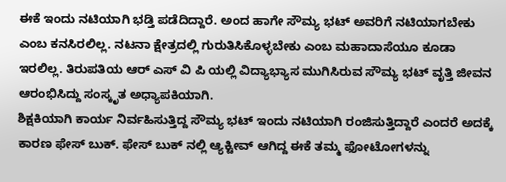ಈಕೆ ಇಂದು ನಟಿಯಾಗಿ ಭಡ್ತಿ ಪಡೆದಿದ್ದಾರೆ. ಅಂದ ಹಾಗೇ ಸೌಮ್ಯ ಭಟ್ ಅವರಿಗೆ ನಟಿಯಾಗಬೇಕು ಎಂಬ ಕನಸಿರಲಿಲ್ಲ. ನಟನಾ ಕ್ಷೇತ್ರದಲ್ಲಿ ಗುರುತಿಸಿಕೊಳ್ಳಬೇಕು ಎಂಬ ಮಹಾದಾಸೆಯೂ ಕೂಡಾ ಇರಲಿಲ್ಲ. ತಿರುಪತಿಯ ಆರ್ ಎಸ್ ವಿ ಪಿ ಯಲ್ಲಿ ವಿದ್ಯಾಭ್ಯಾಸ ಮುಗಿಸಿರುವ ಸೌಮ್ಯ ಭಟ್ ವೃತ್ತಿ ಜೀವನ ಆರಂಭಿಸಿದ್ದು ಸಂಸ್ಕೃತ ಅಧ್ಯಾಪಕಿಯಾಗಿ.
ಶಿಕ್ಷಕಿಯಾಗಿ ಕಾರ್ಯ ನಿರ್ವಹಿಸುತ್ತಿದ್ದ ಸೌಮ್ಯ ಭಟ್ ಇಂದು ನಟಿಯಾಗಿ ರಂಜಿಸುತ್ತಿದ್ದಾರೆ ಎಂದರೆ ಅದಕ್ಕೆ ಕಾರಣ ಫೇಸ್ ಬುಕ್. ಫೇಸ್ ಬುಕ್ ನಲ್ಲಿ ಆ್ಯಕ್ಟೀವ್ ಆಗಿದ್ದ ಈಕೆ ತಮ್ಮ ಫೋಟೋಗಳನ್ನು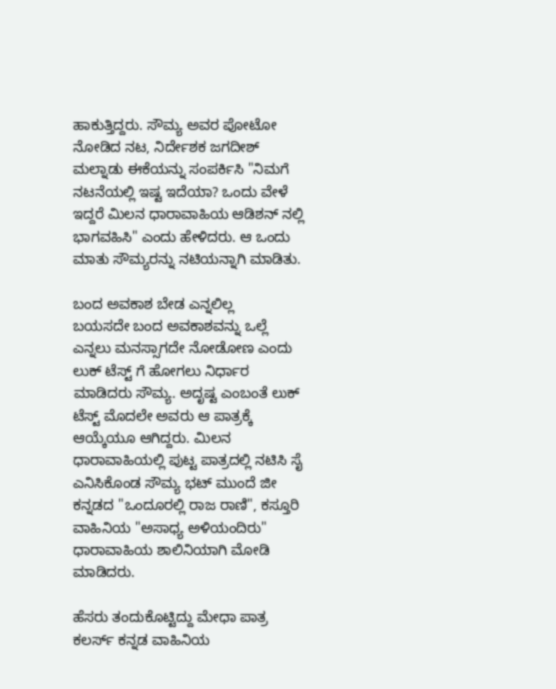ಹಾಕುತ್ತಿದ್ದರು. ಸೌಮ್ಯ ಅವರ ಪೋಟೋ ನೋಡಿದ ನಟ, ನಿರ್ದೇಶಕ ಜಗದೀಶ್ ಮಲ್ನಾಡು ಈಕೆಯನ್ನು ಸಂಪರ್ಕಿಸಿ "ನಿಮಗೆ ನಟನೆಯಲ್ಲಿ ಇಷ್ಟ ಇದೆಯಾ? ಒಂದು ವೇಳೆ ಇದ್ದರೆ ಮಿಲನ ಧಾರಾವಾಹಿಯ ಆಡಿಶನ್ ನಲ್ಲಿ ಭಾಗವಹಿಸಿ" ಎಂದು ಹೇಳಿದರು. ಆ ಒಂದು ಮಾತು ಸೌಮ್ಯರನ್ನು ನಟಿಯನ್ನಾಗಿ ಮಾಡಿತು.

ಬಂದ ಅವಕಾಶ ಬೇಡ ಎನ್ನಲಿಲ್ಲ
ಬಯಸದೇ ಬಂದ ಅವಕಾಶವನ್ನು ಒಲ್ಲೆ ಎನ್ನಲು ಮನಸ್ಸಾಗದೇ ನೋಡೋಣ ಎಂದು ಲುಕ್ ಟೆಸ್ಟ್ ಗೆ ಹೋಗಲು ನಿರ್ಧಾರ ಮಾಡಿದರು ಸೌಮ್ಯ. ಅದೃಷ್ಟ ಎಂಬಂತೆ ಲುಕ್ ಟೆಸ್ಟ್ ಮೊದಲೇ ಅವರು ಆ ಪಾತ್ರಕ್ಕೆ ಆಯ್ಕೆಯೂ ಆಗಿದ್ದರು. ಮಿಲನ ಧಾರಾವಾಹಿಯಲ್ಲಿ ಪುಟ್ಟ ಪಾತ್ರದಲ್ಲಿ ನಟಿಸಿ ಸೈ ಎನಿಸಿಕೊಂಡ ಸೌಮ್ಯ ಭಟ್ ಮುಂದೆ ಜೀ ಕನ್ನಡದ "ಒಂದೂರಲ್ಲಿ ರಾಜ ರಾಣಿ", ಕಸ್ತೂರಿ ವಾಹಿನಿಯ "ಅಸಾಧ್ಯ ಅಳಿಯಂದಿರು" ಧಾರಾವಾಹಿಯ ಶಾಲಿನಿಯಾಗಿ ಮೋಡಿ ಮಾಡಿದರು.

ಹೆಸರು ತಂದುಕೊಟ್ಟಿದ್ದು ಮೇಧಾ ಪಾತ್ರ
ಕಲರ್ಸ್ ಕನ್ನಡ ವಾಹಿನಿಯ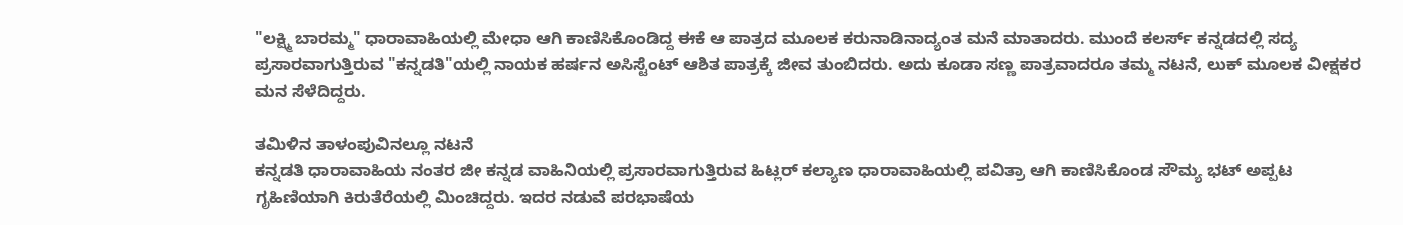"ಲಕ್ಷ್ಮಿ ಬಾರಮ್ಮ" ಧಾರಾವಾಹಿಯಲ್ಲಿ ಮೇಧಾ ಆಗಿ ಕಾಣಿಸಿಕೊಂಡಿದ್ದ ಈಕೆ ಆ ಪಾತ್ರದ ಮೂಲಕ ಕರುನಾಡಿನಾದ್ಯಂತ ಮನೆ ಮಾತಾದರು. ಮುಂದೆ ಕಲರ್ಸ್ ಕನ್ನಡದಲ್ಲಿ ಸದ್ಯ ಪ್ರಸಾರವಾಗುತ್ತಿರುವ "ಕನ್ನಡತಿ"ಯಲ್ಲಿ ನಾಯಕ ಹರ್ಷನ ಅಸಿಸ್ಟೆಂಟ್ ಆಶಿತ ಪಾತ್ರಕ್ಕೆ ಜೀವ ತುಂಬಿದರು. ಅದು ಕೂಡಾ ಸಣ್ಣ ಪಾತ್ರವಾದರೂ ತಮ್ಮ ನಟನೆ, ಲುಕ್ ಮೂಲಕ ವೀಕ್ಷಕರ ಮನ ಸೆಳೆದಿದ್ದರು.

ತಮಿಳಿನ ತಾಳಂಪುವಿನಲ್ಲೂ ನಟನೆ
ಕನ್ನಡತಿ ಧಾರಾವಾಹಿಯ ನಂತರ ಜೀ ಕನ್ನಡ ವಾಹಿನಿಯಲ್ಲಿ ಪ್ರಸಾರವಾಗುತ್ತಿರುವ ಹಿಟ್ಲರ್ ಕಲ್ಯಾಣ ಧಾರಾವಾಹಿಯಲ್ಲಿ ಪವಿತ್ರಾ ಆಗಿ ಕಾಣಿಸಿಕೊಂಡ ಸೌಮ್ಯ ಭಟ್ ಅಪ್ಪಟ ಗೃಹಿಣಿಯಾಗಿ ಕಿರುತೆರೆಯಲ್ಲಿ ಮಿಂಚಿದ್ದರು. ಇದರ ನಡುವೆ ಪರಭಾಷೆಯ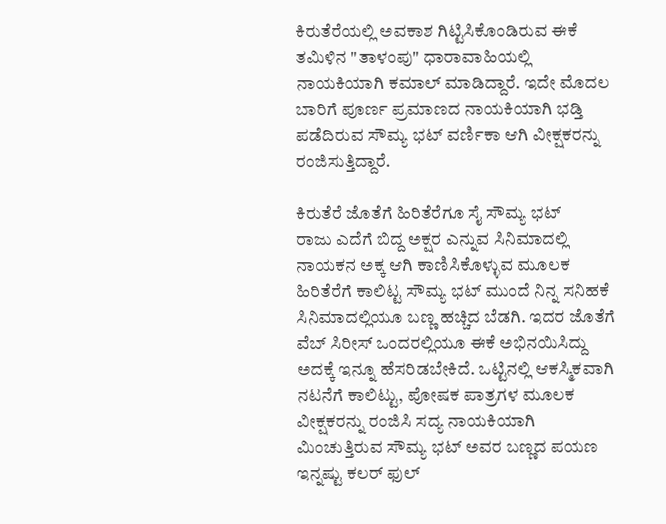ಕಿರುತೆರೆಯಲ್ಲಿ ಅವಕಾಶ ಗಿಟ್ಟಿಸಿಕೊಂಡಿರುವ ಈಕೆ ತಮಿಳಿನ "ತಾಳಂಪು" ಧಾರಾವಾಹಿಯಲ್ಲಿ ನಾಯಕಿಯಾಗಿ ಕಮಾಲ್ ಮಾಡಿದ್ದಾರೆ. ಇದೇ ಮೊದಲ ಬಾರಿಗೆ ಪೂರ್ಣ ಪ್ರಮಾಣದ ನಾಯಕಿಯಾಗಿ ಭಡ್ತಿ ಪಡೆದಿರುವ ಸೌಮ್ಯ ಭಟ್ ವರ್ಣಿಕಾ ಆಗಿ ವೀಕ್ಷಕರನ್ನು ರಂಜಿಸುತ್ತಿದ್ದಾರೆ.

ಕಿರುತೆರೆ ಜೊತೆಗೆ ಹಿರಿತೆರೆಗೂ ಸೈ ಸೌಮ್ಯ ಭಟ್
ರಾಜು ಎದೆಗೆ ಬಿದ್ದ ಅಕ್ಷರ ಎನ್ನುವ ಸಿನಿಮಾದಲ್ಲಿ ನಾಯಕನ ಅಕ್ಕ ಆಗಿ ಕಾಣಿಸಿಕೊಳ್ಳುವ ಮೂಲಕ ಹಿರಿತೆರೆಗೆ ಕಾಲಿಟ್ಟ ಸೌಮ್ಯ ಭಟ್ ಮುಂದೆ ನಿನ್ನ ಸನಿಹಕೆ ಸಿನಿಮಾದಲ್ಲಿಯೂ ಬಣ್ಣ ಹಚ್ಚಿದ ಬೆಡಗಿ. ಇದರ ಜೊತೆಗೆ ವೆಬ್ ಸಿರೀಸ್ ಒಂದರಲ್ಲಿಯೂ ಈಕೆ ಅಭಿನಯಿಸಿದ್ದು ಅದಕ್ಕೆ ಇನ್ನೂ ಹೆಸರಿಡಬೇಕಿದೆ. ಒಟ್ಟಿನಲ್ಲಿ ಆಕಸ್ಮಿಕವಾಗಿ ನಟನೆಗೆ ಕಾಲಿಟ್ಟು, ಪೋಷಕ ಪಾತ್ರಗಳ ಮೂಲಕ ವೀಕ್ಷಕರನ್ನು ರಂಜಿಸಿ ಸದ್ಯ ನಾಯಕಿಯಾಗಿ ಮಿಂಚುತ್ತಿರುವ ಸೌಮ್ಯ ಭಟ್ ಅವರ ಬಣ್ಣದ ಪಯಣ ಇನ್ನಷ್ಟು ಕಲರ್ ಫುಲ್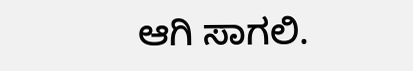ಆಗಿ ಸಾಗಲಿ.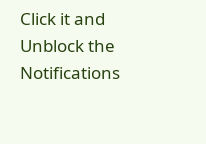Click it and Unblock the Notifications